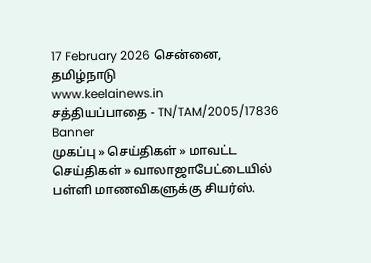17 February 2026 சென்னை, தமிழ்நாடு
www.keelainews.in
சத்தியப்பாதை - TN/TAM/2005/17836
Banner
முகப்பு » செய்திகள் » மாவட்ட செய்திகள் » வாலாஜாபேட்டையில் பள்ளி மாணவிகளுக்கு சியர்ஸ்.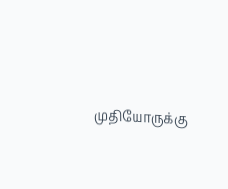முதியோருக்கு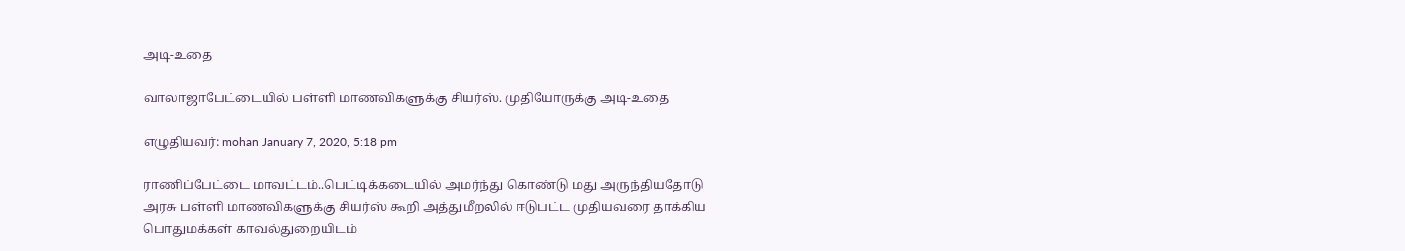அடி-உதை

வாலாஜாபேட்டையில் பள்ளி மாணவிகளுக்கு சியர்ஸ். முதியோருக்கு அடி-உதை

எழுதியவர்: mohan January 7, 2020, 5:18 pm

ராணிப்பேட்டை மாவட்டம்..பெட்டிக்கடையில் அமர்ந்து கொண்டு மது அருந்தியதோடு அரசு பள்ளி மாணவிகளுக்கு சியர்ஸ் கூறி அத்துமீறலில் ஈடுபட்ட முதியவரை தாக்கிய பொதுமக்கள் காவல்துறையிடம்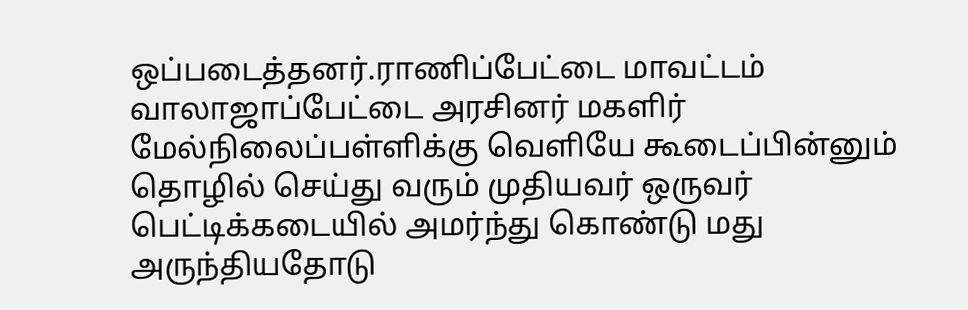ஒப்படைத்தனர்.ராணிப்பேட்டை மாவட்டம் வாலாஜாப்பேட்டை அரசினர் மகளிர் மேல்நிலைப்பள்ளிக்கு வெளியே கூடைப்பின்னும் தொழில் செய்து வரும் முதியவர் ஒருவர் பெட்டிக்கடையில் அமர்ந்து கொண்டு மது அருந்தியதோடு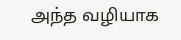அந்த வழியாக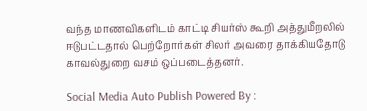வந்த மாணவிகளிடம் காட்டி சியர்ஸ் கூறி அத்துமீறலில் ஈடுபட்டதால் பெற்றோர்கள் சிலர் அவரை தாக்கியதோடு காவல்துறை வசம் ஒப்படைத்தனர்.

Social Media Auto Publish Powered By :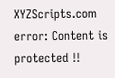XYZScripts.com
error: Content is protected !!